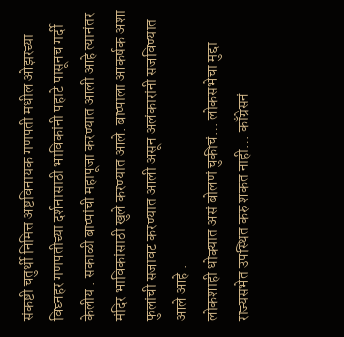संकष्टी चतुर्थी निमित्त अष्टविनायक गणपती मधील ओझरच्या विघ्नहर गणपतीच्या दर्शनासाठी भाविकांनी पहाटे पासूनच गर्दी केलीय . सकाळी बाप्पांची महापूजा करण्यात आली आहे त्यानंतर मंदिर भाविकांसाठी खुले करण्यात आले. बाप्पाला आकर्षक अशा फुलांची सजावट करण्यात आली असून अलंकारांनी सजविण्यात आले आहे .
लोकशाही धोक्यात असं बोलणं चुकीचं… लोकसभेचा मुद्दा राज्यसभेत उपस्थित करु शकत नाही… काँग्रेसनं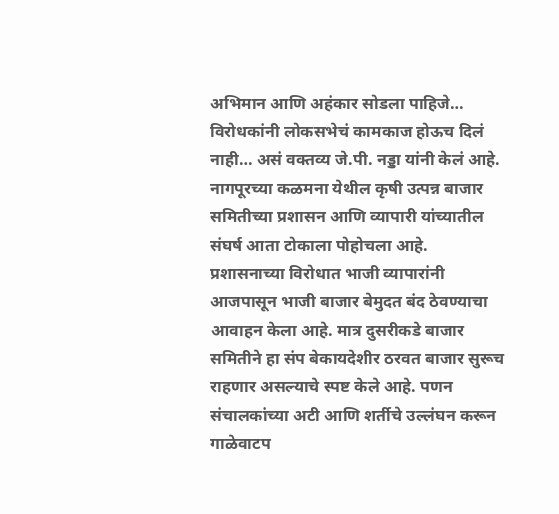अभिमान आणि अहंकार सोडला पाहिजे… विरोधकांनी लोकसभेचं कामकाज होऊच दिलं नाही… असं वक्तव्य जे.पी. नड्डा यांनी केलं आहे.
नागपूरच्या कळमना येथील कृषी उत्पन्न बाजार समितीच्या प्रशासन आणि व्यापारी यांच्यातील संघर्ष आता टोकाला पोहोचला आहे. प्रशासनाच्या विरोधात भाजी व्यापारांनी आजपासून भाजी बाजार बेमुदत बंद ठेवण्याचा आवाहन केला आहे. मात्र दुसरीकडे बाजार समितीने हा संप बेकायदेशीर ठरवत बाजार सुरूच राहणार असल्याचे स्पष्ट केले आहे. पणन संचालकांच्या अटी आणि शर्तीचे उल्लंघन करून गाळेवाटप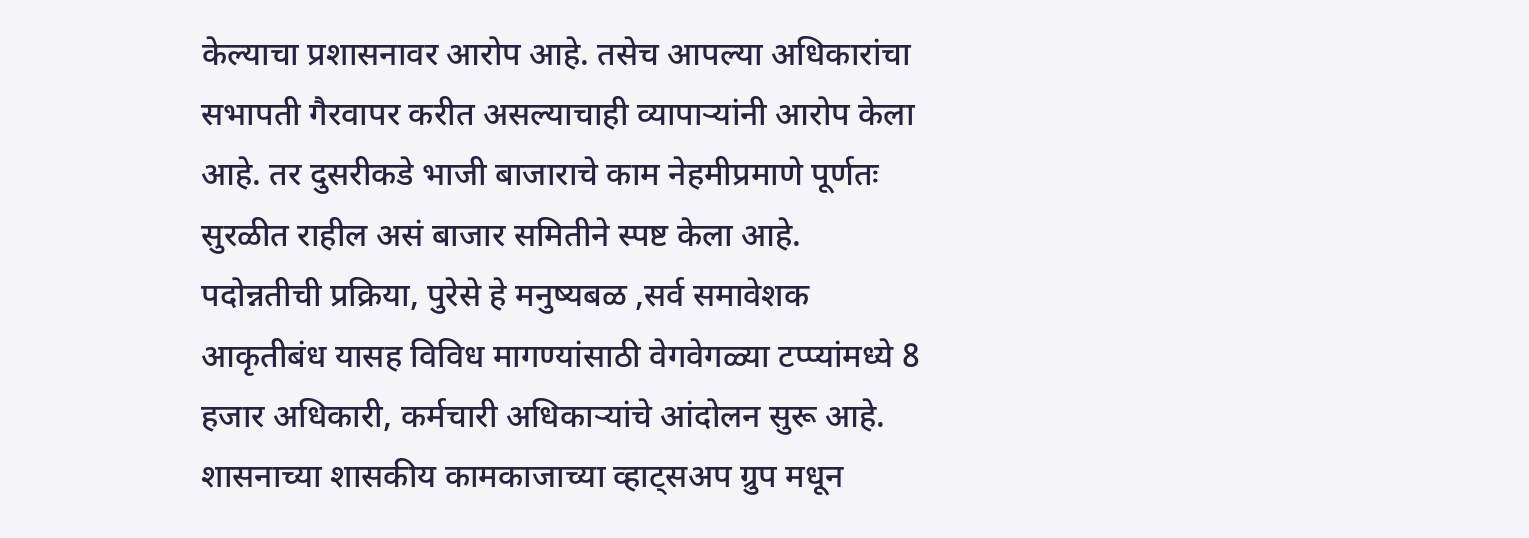केल्याचा प्रशासनावर आरोप आहे. तसेच आपल्या अधिकारांचा सभापती गैरवापर करीत असल्याचाही व्यापाऱ्यांनी आरोप केला आहे. तर दुसरीकडे भाजी बाजाराचे काम नेहमीप्रमाणे पूर्णतः सुरळीत राहील असं बाजार समितीने स्पष्ट केला आहे.
पदोन्नतीची प्रक्रिया, पुरेसे हे मनुष्यबळ ,सर्व समावेशक आकृतीबंध यासह विविध मागण्यांसाठी वेगवेगळ्या टप्प्यांमध्ये 8 हजार अधिकारी, कर्मचारी अधिकाऱ्यांचे आंदोलन सुरू आहे. शासनाच्या शासकीय कामकाजाच्या व्हाट्सअप ग्रुप मधून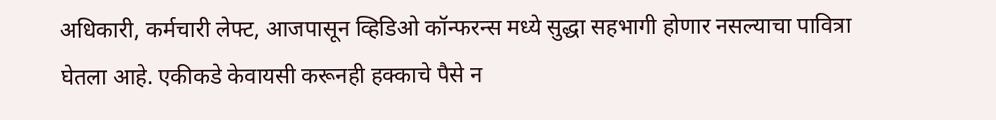अधिकारी, कर्मचारी लेफ्ट, आजपासून व्हिडिओ कॉन्फरन्स मध्ये सुद्धा सहभागी होणार नसल्याचा पावित्रा घेतला आहे. एकीकडे केवायसी करूनही हक्काचे पैसे न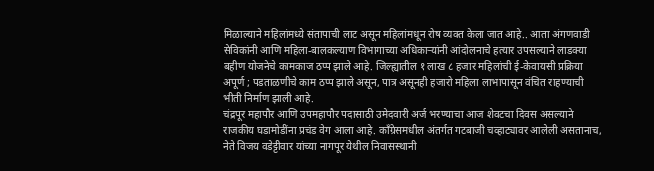मिळाल्याने महिलांमध्ये संतापाची लाट असून महिलांमधून रोष व्यक्त केला जात आहे.. आता अंगणवाडी सेविकांनी आणि महिला-बालकल्याण विभागाच्या अधिकाऱ्यांनी आंदोलनाचे हत्यार उपसल्याने लाडक्या बहीण योजनेचे कामकाज ठप्प झाले आहे. जिल्ह्यातील १ लाख ८ हजार महिलांची ई-केवायसी प्रक्रिया अपूर्ण ; पडताळणीचे काम ठप्प झाले असून, पात्र असूनही हजारो महिला लाभापासून वंचित राहण्याची भीती निर्माण झाली आहे.
चंद्रपूर महापौर आणि उपमहापौर पदासाठी उमेदवारी अर्ज भरण्याचा आज शेवटचा दिवस असल्याने राजकीय घडामोडींना प्रचंड वेग आला आहे. काँग्रेसमधील अंतर्गत गटबाजी चव्हाट्यावर आलेली असतानाच, नेते विजय वडेट्टीवार यांच्या नागपूर येथील निवासस्थानी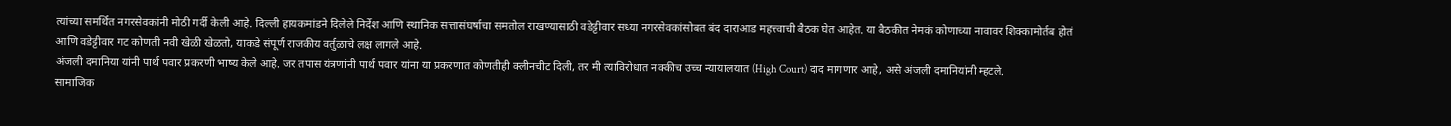त्यांच्या समर्थित नगरसेवकांनी मोठी गर्दी केली आहे. दिल्ली हायकमांडने दिलेले निर्देश आणि स्थानिक सत्तासंघर्षाचा समतोल राखण्यासाठी वडेट्टीवार सध्या नगरसेवकांसोबत बंद दाराआड महत्त्वाची बैठक घेत आहेत. या बैठकीत नेमकं कोणाच्या नावावर शिक्कामोर्तब होतं आणि वडेट्टीवार गट कोणती नवी खेळी खेळतो, याकडे संपूर्ण राजकीय वर्तुळाचे लक्ष लागले आहे.
अंजली दमानिया यांनी पार्थ पवार प्रकरणी भाष्य केले आहे. जर तपास यंत्रणांनी पार्थ पवार यांना या प्रकरणात कोणतीही क्लीनचीट दिली, तर मी त्याविरोधात नक्कीच उच्च न्यायालयात (High Court) दाद मागणार आहे, असे अंजली दमानियांनी म्हटले.
सामाजिक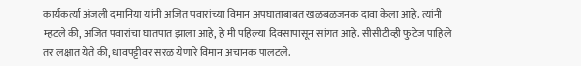कार्यकर्त्या अंजली दमानिया यांनी अजित पवारांच्या विमान अपघाताबाबत खळबळजनक दावा केला आहे. त्यांनी म्हटले की, अजित पवारांचा घातपात झाला आहे, हे मी पहिल्या दिवसापासून सांगत आहे. सीसीटीव्ही फुटेज पाहिले तर लक्षात येते की, धावपट्टीवर सरळ येणारे विमान अचानक पालटले.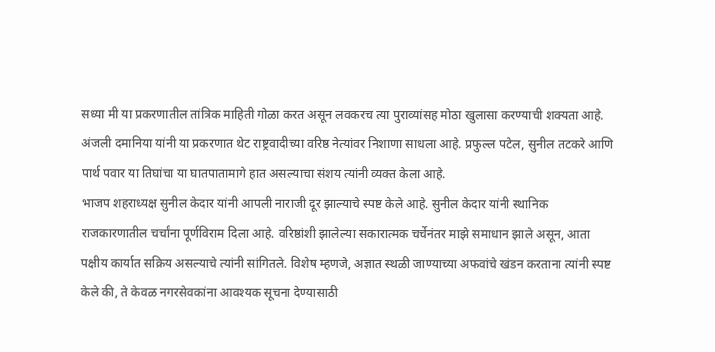सध्या मी या प्रकरणातील तांत्रिक माहिती गोळा करत असून लवकरच त्या पुराव्यांसह मोठा खुलासा करण्याची शक्यता आहे. अंजली दमानिया यांनी या प्रकरणात थेट राष्ट्रवादीच्या वरिष्ठ नेत्यांवर निशाणा साधला आहे. प्रफुल्ल पटेल, सुनील तटकरे आणि पार्थ पवार या तिघांचा या घातपातामागे हात असल्याचा संशय त्यांनी व्यक्त केला आहे.
भाजप शहराध्यक्ष सुनील केदार यांनी आपली नाराजी दूर झाल्याचे स्पष्ट केले आहे. सुनील केदार यांनी स्थानिक राजकारणातील चर्चांना पूर्णविराम दिला आहे. वरिष्ठांशी झालेल्या सकारात्मक चर्चेनंतर माझे समाधान झाले असून, आता पक्षीय कार्यात सक्रिय असल्याचे त्यांनी सांगितले. विशेष म्हणजे, अज्ञात स्थळी जाण्याच्या अफवांचे खंडन करताना त्यांनी स्पष्ट केले की, ते केवळ नगरसेवकांना आवश्यक सूचना देण्यासाठी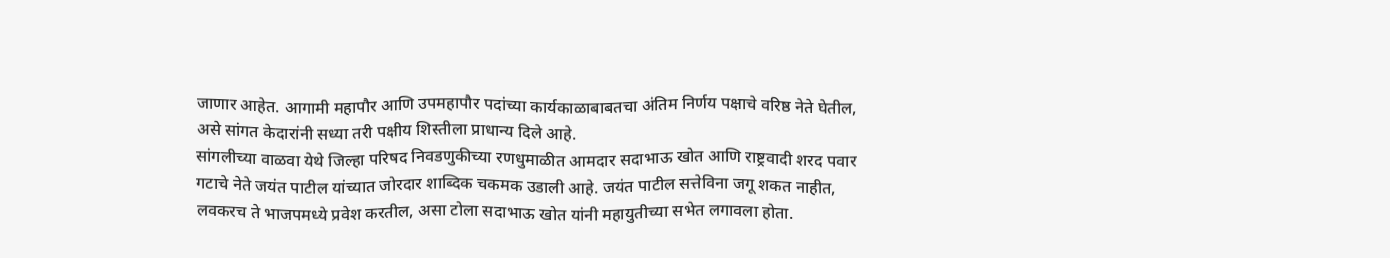जाणार आहेत. आगामी महापौर आणि उपमहापौर पदांच्या कार्यकाळाबाबतचा अंतिम निर्णय पक्षाचे वरिष्ठ नेते घेतील, असे सांगत केदारांनी सध्या तरी पक्षीय शिस्तीला प्राधान्य दिले आहे.
सांगलीच्या वाळवा येथे जिल्हा परिषद निवडणुकीच्या रणधुमाळीत आमदार सदाभाऊ खोत आणि राष्ट्रवादी शरद पवार गटाचे नेते जयंत पाटील यांच्यात जोरदार शाब्दिक चकमक उडाली आहे. जयंत पाटील सत्तेविना जगू शकत नाहीत, लवकरच ते भाजपमध्ये प्रवेश करतील, असा टोला सदाभाऊ खोत यांनी महायुतीच्या सभेत लगावला होता.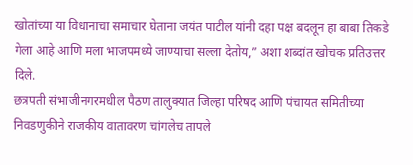खोतांच्या या विधानाचा समाचार घेताना जयंत पाटील यांनी दहा पक्ष बदलून हा बाबा तिकडे गेला आहे आणि मला भाजपमध्ये जाण्याचा सल्ला देतोय,” अशा शब्दांत खोचक प्रतिउत्तर दिले.
छत्रपती संभाजीनगरमधील पैठण तालुक्यात जिल्हा परिषद आणि पंचायत समितीच्या निवडणुकीने राजकीय वातावरण चांगलेच तापले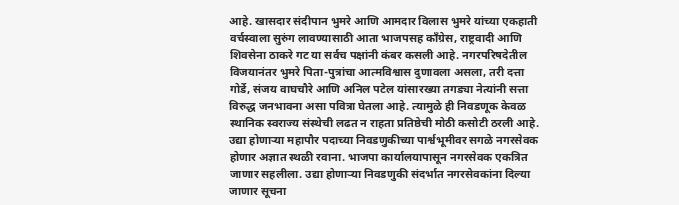आहे. खासदार संदीपान भुमरे आणि आमदार विलास भुमरे यांच्या एकहाती वर्चस्वाला सुरुंग लावण्यासाठी आता भाजपसह काँग्रेस, राष्ट्रवादी आणि शिवसेना ठाकरे गट या सर्वच पक्षांनी कंबर कसली आहे. नगरपरिषदेतील विजयानंतर भुमरे पिता-पुत्रांचा आत्मविश्वास दुणावला असला, तरी दत्ता गोर्डे, संजय वाघचौरे आणि अनिल पटेल यांसारख्या तगड्या नेत्यांनी सत्ता विरुद्ध जनभावना असा पवित्रा घेतला आहे. त्यामुळे ही निवडणूक केवळ स्थानिक स्वराज्य संस्थेची लढत न राहता प्रतिष्ठेची मोठी कसोटी ठरली आहे.
उद्या होणाऱ्या महापौर पदाच्या निवडणुकीच्या पार्श्वभूमीवर सगळे नगरसेवक होणार अज्ञात स्थळी रवाना. भाजपा कार्यालयापासून नगरसेवक एकत्रित जाणार सहलीला. उद्या होणाऱ्या निवडणुकी संदर्भात नगरसेवकांना दिल्या जाणार सूचना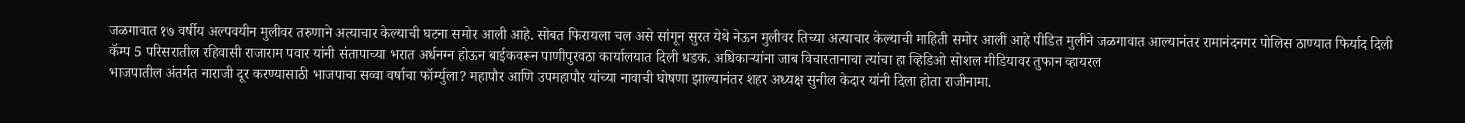जळगावात १७ वर्षीय अल्पवयीन मुलीवर तरुणाने अत्याचार केल्याची घटना समोर आली आहे. सोबत फिरायला चल असे सांगून सुरत येथे नेऊन मुलीवर तिच्या अत्याचार केल्याची माहिती समोर आली आहे पीडित मुलीने जळगावात आल्यानंतर रामानंदनगर पोलिस ठाण्यात फिर्याद दिली
कॅम्प 5 परिसरातील रहिवासी राजाराम पवार यांनी संतापाच्या भरात अर्धनग्न होऊन बाईकवरून पाणीपुरवठा कार्यालयात दिली धडक. अधिकाऱ्यांना जाब विचारतानाचा त्यांचा हा व्हिडिओ सोशल मीडियावर तुफान व्हायरल
भाजपातील अंतर्गत नाराजी दूर करण्यासाठी भाजपाचा सव्वा वर्षाचा फॉर्म्युला? महापौर आणि उपमहापौर यांच्या नावाची घोषणा झाल्यानंतर शहर अध्यक्ष सुनील केदार यांनी दिला होता राजीनामा.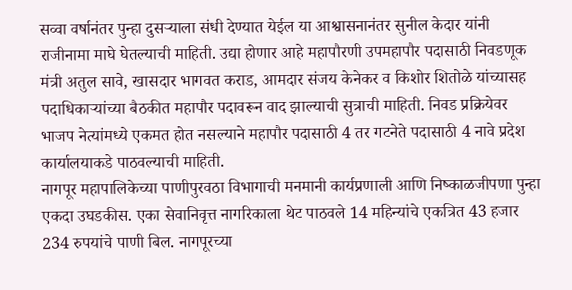सव्वा वर्षानंतर पुन्हा दुसऱ्याला संधी देण्यात येईल या आश्वासनानंतर सुनील केदार यांनी राजीनामा माघे घेतल्याची माहिती. उद्या होणार आहे महापौरणी उपमहापौर पदासाठी निवडणूक
मंत्री अतुल सावे, खासदार भागवत कराड, आमदार संजय केनेकर व किशोर शितोळे यांच्यासह पदाधिकाऱ्यांच्या बैठकीत महापौर पदावरून वाद झाल्याची सुत्राची माहिती. निवड प्रक्रियेवर भाजप नेत्यांमध्ये एकमत होत नसल्याने महापौर पदासाठी 4 तर गटनेते पदासाठी 4 नावे प्रदेश कार्यालयाकडे पाठवल्याची माहिती.
नागपूर महापालिकेच्या पाणीपुरवठा विभागाची मनमानी कार्यप्रणाली आणि निष्काळजीपणा पुन्हा एकदा उघडकीस. एका सेवानिवृत्त नागरिकाला थेट पाठवले 14 महिन्यांचे एकत्रित 43 हजार 234 रुपयांचे पाणी बिल. नागपूरच्या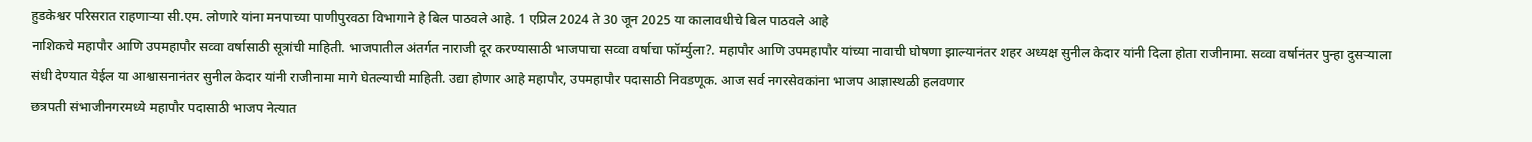हुडकेश्वर परिसरात राहणाऱ्या सी.एम. लोणारे यांना मनपाच्या पाणीपुरवठा विभागाने हे बिल पाठवले आहे. 1 एप्रिल 2024 ते 30 जून 2025 या कालावधीचे बिल पाठवले आहे
नाशिकचे महापौर आणि उपमहापौर सव्वा वर्षासाठी सूत्रांची माहिती. भाजपातील अंतर्गत नाराजी दूर करण्यासाठी भाजपाचा सव्वा वर्षाचा फॉर्म्युला?. महापौर आणि उपमहापौर यांच्या नावाची घोषणा झाल्यानंतर शहर अध्यक्ष सुनील केदार यांनी दिला होता राजीनामा. सव्वा वर्षानंतर पुन्हा दुसऱ्याला संधी देण्यात येईल या आश्वासनानंतर सुनील केदार यांनी राजीनामा मागे घेतल्याची माहिती. उद्या होणार आहे महापौर, उपमहापौर पदासाठी निवडणूक. आज सर्व नगरसेवकांना भाजप आज्ञास्थळी हलवणार
छत्रपती संभाजीनगरमध्ये महापौर पदासाठी भाजप नेत्यात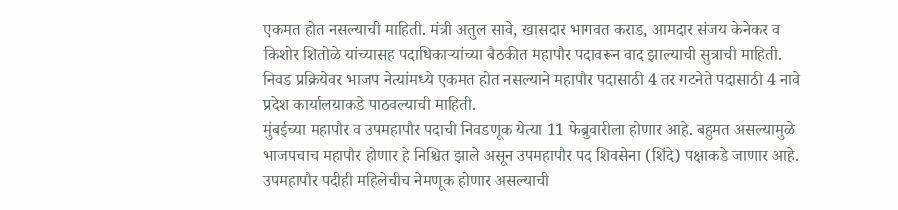एकमत होत नसल्याची माहिती. मंत्री अतुल सावे, खासदार भागवत कराड, आमदार संजय केनेकर व किशोर शितोळे यांच्यासह पदाधिकाऱ्यांच्या बैठकीत महापौर पदावरून वाद झाल्याची सुत्राची माहिती. निवड प्रक्रियेवर भाजप नेत्यांमध्ये एकमत होत नसल्याने महापौर पदासाठी 4 तर गटनेते पदासाठी 4 नावे प्रदेश कार्यालयाकडे पाठवल्याची माहिती.
मुंबईच्या महापौर व उपमहापौर पदाची निवडणूक येत्या 11 फेब्रुवारीला होणार आहे. बहुमत असल्यामुळे भाजपचाच महापौर होणार हे निश्चित झाले असून उपमहापौर पद शिवसेना (शिंदे) पक्षाकडे जाणार आहे. उपमहापौर पदीही महिलेचीच नेमणूक होणार असल्याची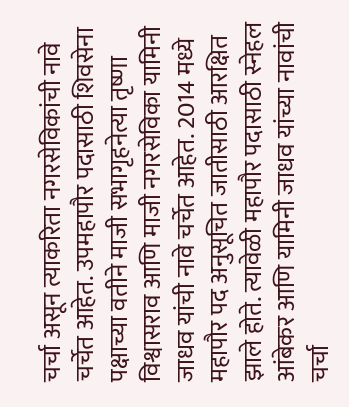चर्चा असून त्याकरिता नगरसेविकांची नावे चर्चेत आहेत. उपमहापौर पदासाठी शिवसेना पक्षाच्या वतीने माजी सभागृहनेत्या तृष्णा विश्वासराव आणि माजी नगरसेविका यामिनी जाधव यांची नावे चर्चेत आहेत. 2014 मध्ये महापौर पद अनुसूचित जातीसाठी आरक्षित झाले होते. त्यावेळी महापौर पदासाठी स्नेहल आंबेकर आणि यामिनी जाधव यांच्या नावांची चर्चा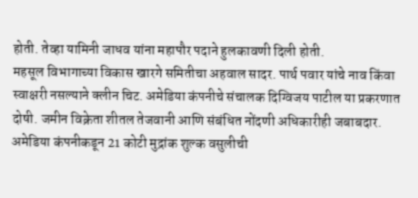होती. तेव्हा यामिनी जाधव यांना महापौर पदाने हुलकावणी दिली होती.
महसूल विभागाच्या विकास खारगे समितीचा अहवाल सादर. पार्थ पवार यांचे नाव किंवा स्वाक्षरी नसल्याने क्लीन चिट. अमेडिया कंपनीचे संचालक दिग्विजय पाटील या प्रकरणात दोषी. जमीन विक्रेता शीतल तेजवानी आणि संबंधित नोंदणी अधिकारीही जबाबदार. अमेडिया कंपनीकडून 21 कोटी मुद्रांक शुल्क वसुलीची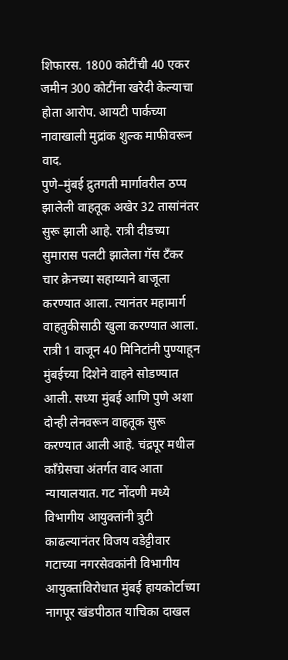शिफारस. 1800 कोटींची 40 एकर जमीन 300 कोटींना खरेदी केल्याचा होता आरोप. आयटी पार्कच्या नावाखाली मुद्रांक शुल्क माफीवरून वाद.
पुणे–मुंबई द्रुतगती मार्गावरील ठप्प झालेली वाहतूक अखेर 32 तासांनंतर सुरू झाली आहे. रात्री दीडच्या सुमारास पलटी झालेला गॅस टँकर चार क्रेनच्या सहाय्याने बाजूला करण्यात आला. त्यानंतर महामार्ग वाहतुकीसाठी खुला करण्यात आला. रात्री 1 वाजून 40 मिनिटांनी पुण्याहून मुंबईच्या दिशेने वाहने सोडण्यात आली. सध्या मुंबई आणि पुणे अशा दोन्ही लेनवरून वाहतूक सुरू करण्यात आली आहे. चंद्रपूर मधील काँग्रेसचा अंतर्गत वाद आता न्यायालयात. गट नोंदणी मध्ये विभागीय आयुक्तांनी त्रुटी काढल्यानंतर विजय वडेट्टीवार गटाच्या नगरसेवकांनी विभागीय आयुक्तांविरोधात मुंबई हायकोर्टाच्या नागपूर खंडपीठात याचिका दाखल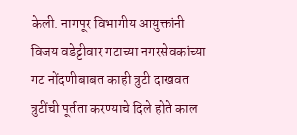केली. नागपूर विभागीय आयुक्तांनी विजय वडेट्टीवार गटाच्या नगरसेवकांच्या गट नोंदणीबाबत काही त्रुटी दाखवत त्रुटींची पूर्तता करण्याचे दिले होते काल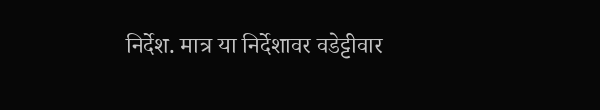निर्देश. मात्र या निर्देशावर वडेट्टीवार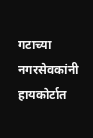गटाच्या नगरसेवकांनी हायकोर्टात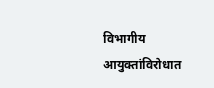विभागीय आयुक्तांविरोधात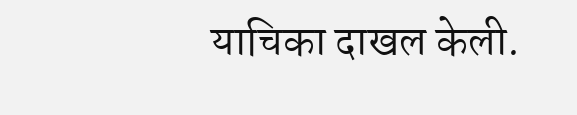याचिका दाखल केली.